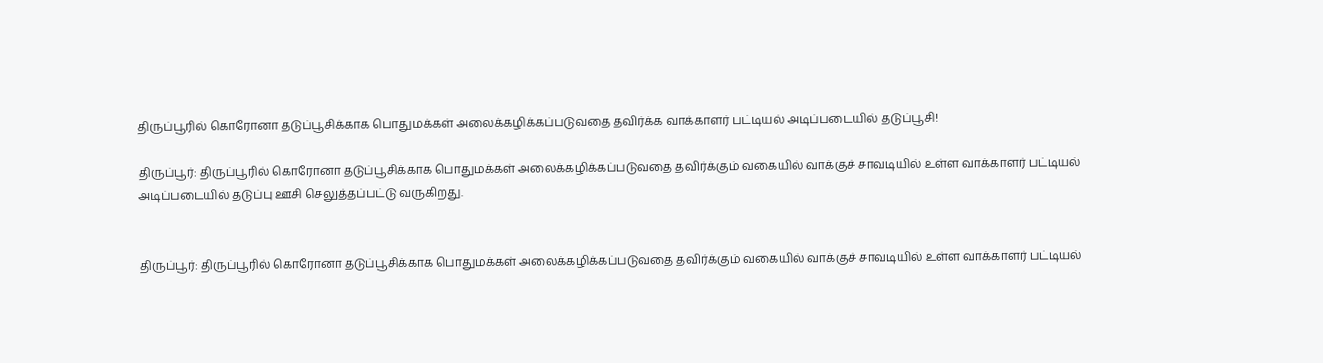திருப்பூரில் கொரோனா தடுப்பூசிக்காக பொதுமக்கள் அலைக்கழிக்கப்படுவதை தவிர்க்க வாக்காளர் பட்டியல் அடிப்படையில் தடுப்பூசி!

திருப்பூர்: திருப்பூரில் கொரோனா தடுப்பூசிக்காக பொதுமக்கள் அலைக்கழிக்கப்படுவதை தவிர்க்கும் வகையில் வாக்குச் சாவடியில் உள்ள வாக்காளர் பட்டியல் அடிப்படையில் தடுப்பு ஊசி செலுத்தப்பட்டு வருகிறது.


திருப்பூர்: திருப்பூரில் கொரோனா தடுப்பூசிக்காக பொதுமக்கள் அலைக்கழிக்கப்படுவதை தவிர்க்கும் வகையில் வாக்குச் சாவடியில் உள்ள வாக்காளர் பட்டியல்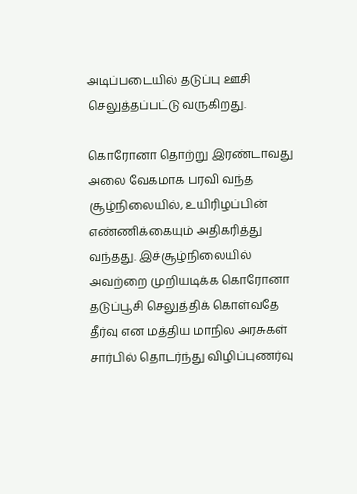அடிப்படையில் தடுப்பு ஊசி செலுத்தப்பட்டு வருகிறது.

கொரோனா தொற்று இரண்டாவது அலை வேகமாக பரவி வந்த சூழ்நிலையில், உயிரிழப்பின் எண்ணிக்கையும் அதிகரித்து வந்தது. இச்சூழ்நிலையில் அவற்றை முறியடிக்க கொரோனா தடுப்பூசி செலுத்திக் கொள்வதே தீர்வு என மத்திய மாநில அரசுகள் சார்பில் தொடர்ந்து விழிப்புணர்வு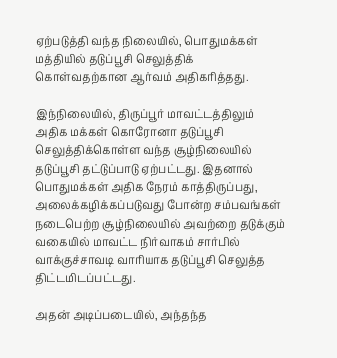ஏற்படுத்தி வந்த நிலையில், பொதுமக்கள் மத்தியில் தடுப்பூசி செலுத்திக் கொள்வதற்கான ஆர்வம் அதிகரித்தது.

இந்நிலையில், திருப்பூர் மாவட்டத்திலும் அதிக மக்கள் கொரோனா தடுப்பூசி செலுத்திக்கொள்ள வந்த சூழ்நிலையில் தடுப்பூசி தட்டுப்பாடு ஏற்பட்டது. இதனால் பொதுமக்கள் அதிக நேரம் காத்திருப்பது, அலைக்கழிக்கப்படுவது போன்ற சம்பவங்கள் நடைபெற்ற சூழ்நிலையில் அவற்றை தடுக்கும் வகையில் மாவட்ட நிர்வாகம் சார்பில் வாக்குச்சாவடி வாரியாக தடுப்பூசி செலுத்த திட்டமிடப்பட்டது.

அதன் அடிப்படையில், அந்தந்த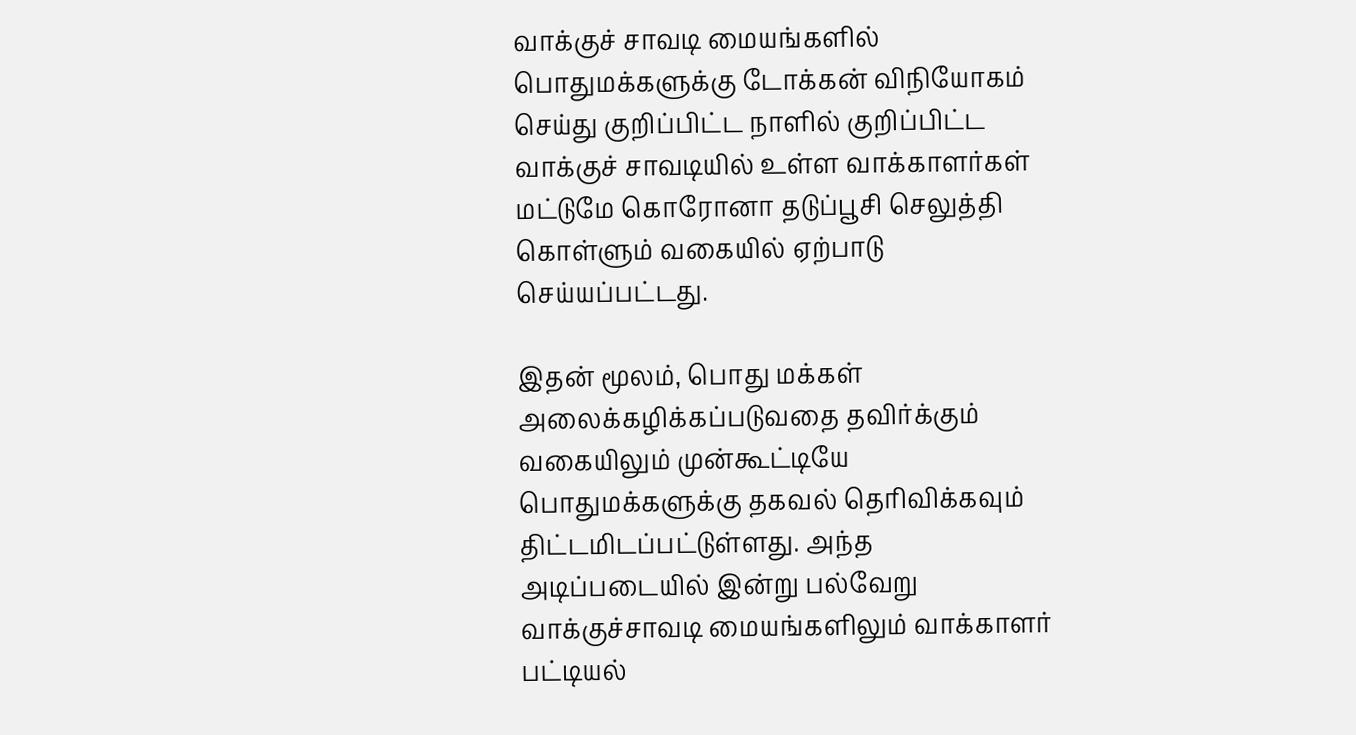வாக்குச் சாவடி மையங்களில் பொதுமக்களுக்கு டோக்கன் விநியோகம் செய்து குறிப்பிட்ட நாளில் குறிப்பிட்ட வாக்குச் சாவடியில் உள்ள வாக்காளர்கள் மட்டுமே கொரோனா தடுப்பூசி செலுத்தி கொள்ளும் வகையில் ஏற்பாடு செய்யப்பட்டது.

இதன் மூலம், பொது மக்கள் அலைக்கழிக்கப்படுவதை தவிர்க்கும் வகையிலும் முன்கூட்டியே பொதுமக்களுக்கு தகவல் தெரிவிக்கவும் திட்டமிடப்பட்டுள்ளது. அந்த அடிப்படையில் இன்று பல்வேறு வாக்குச்சாவடி மையங்களிலும் வாக்காளர் பட்டியல்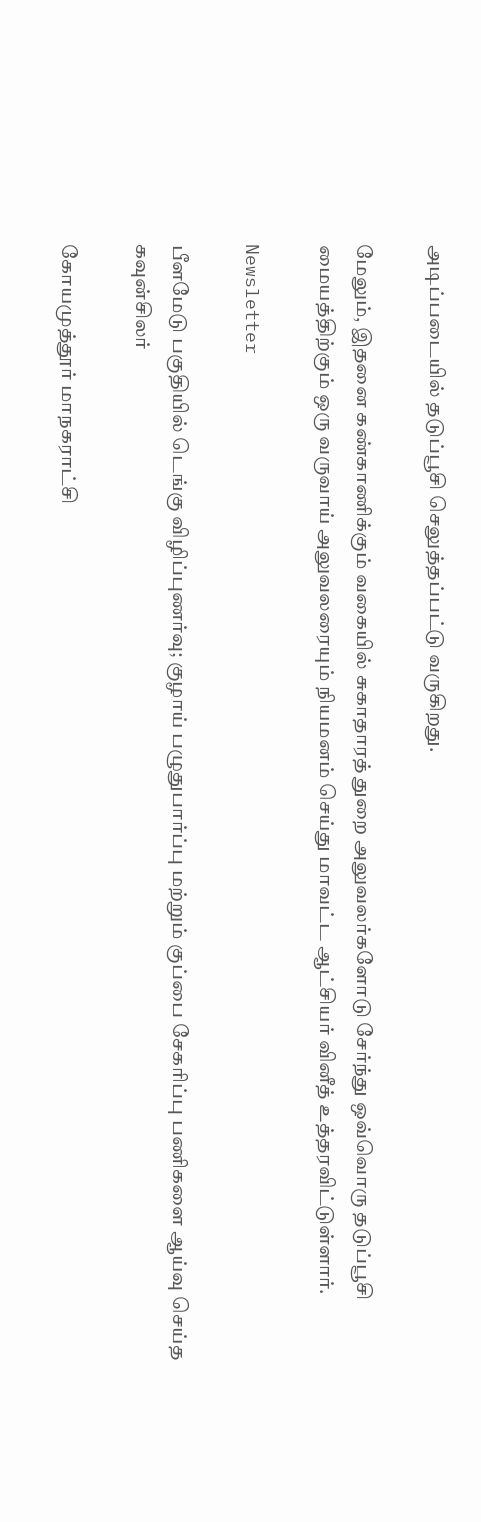அடிப்படையில் தடுப்பூசி செலுத்தப்பட்டு வருகிறது.

மேலும், இதனை கண்காணிக்கும் வகையில் சுகாதாரத் துறை அலுவலர்களோடு சேர்ந்து ஒவ்வொரு தடுப்பூசி மையத்திற்கும் ஒரு வருவாய் அலுவலரையும் நியமனம் செய்து மாவட்ட ஆட்சியர் வினீத் உத்தரவிட்டுள்ளார்.

Newsletter

பீளமேடு பகுதியில் டெங்கு விழிப்புணர்வு; குழாய் பழுதுபார்ப்பு மற்றும் குப்பை சேகரிப்பு பணிகளை ஆய்வு செய்த கவுன்சிலர்

கோயமுத்தூர் மாநகராட்சி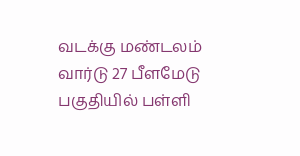வடக்கு மண்டலம் வார்டு 27 பீளமேடு பகுதியில் பள்ளி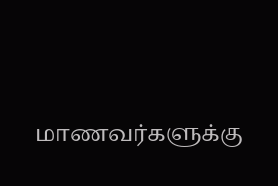மாணவர்களுக்கு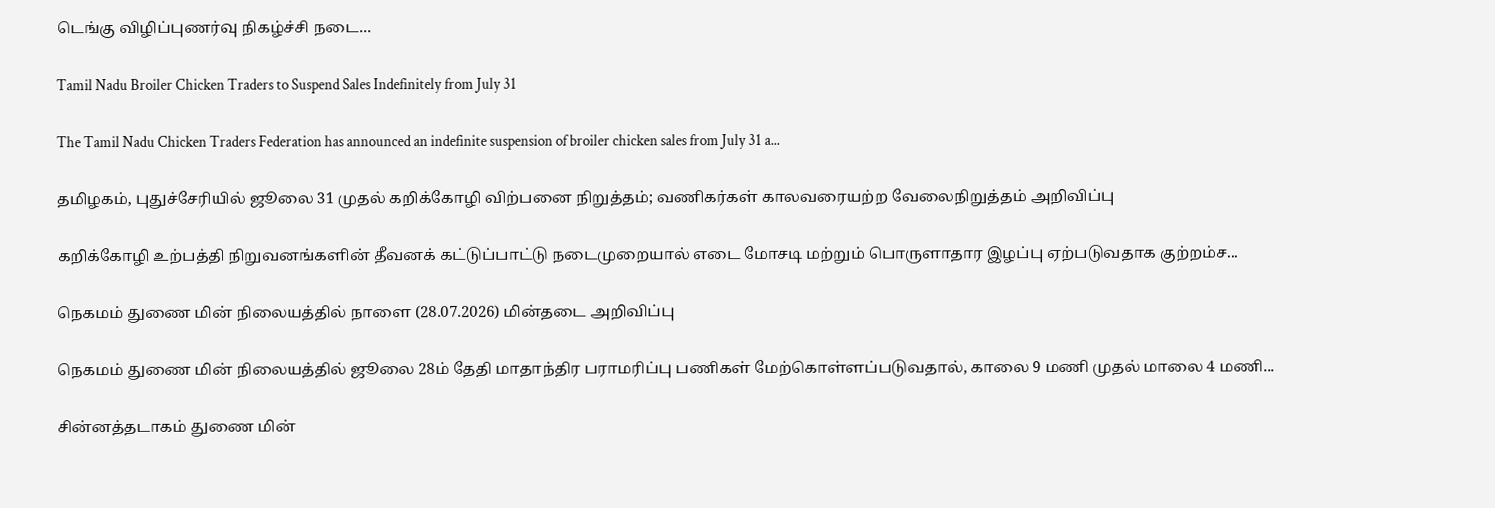டெங்கு விழிப்புணர்வு நிகழ்ச்சி நடை...

Tamil Nadu Broiler Chicken Traders to Suspend Sales Indefinitely from July 31

The Tamil Nadu Chicken Traders Federation has announced an indefinite suspension of broiler chicken sales from July 31 a...

தமிழகம், புதுச்சேரியில் ஜூலை 31 முதல் கறிக்கோழி விற்பனை நிறுத்தம்; வணிகர்கள் காலவரையற்ற வேலைநிறுத்தம் அறிவிப்பு

கறிக்கோழி உற்பத்தி நிறுவனங்களின் தீவனக் கட்டுப்பாட்டு நடைமுறையால் எடை மோசடி மற்றும் பொருளாதார இழப்பு ஏற்படுவதாக குற்றம்ச...

நெகமம் துணை மின் நிலையத்தில் நாளை (28.07.2026) மின்தடை அறிவிப்பு

நெகமம் துணை மின் நிலையத்தில் ஜூலை 28ம் தேதி மாதாந்திர பராமரிப்பு பணிகள் மேற்கொள்ளப்படுவதால், காலை 9 மணி முதல் மாலை 4 மணி...

சின்னத்தடாகம் துணை மின்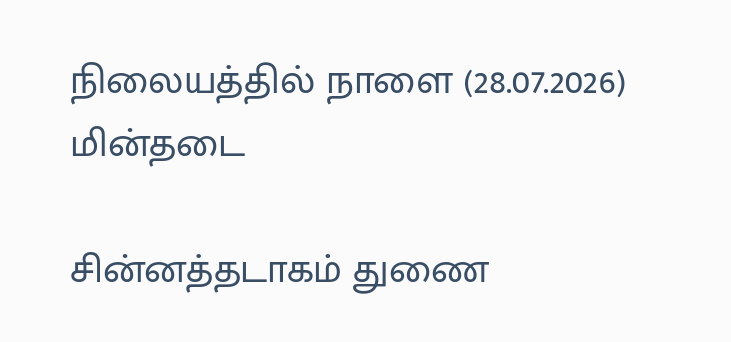நிலையத்தில் நாளை (28.07.2026) மின்தடை

சின்னத்தடாகம் துணை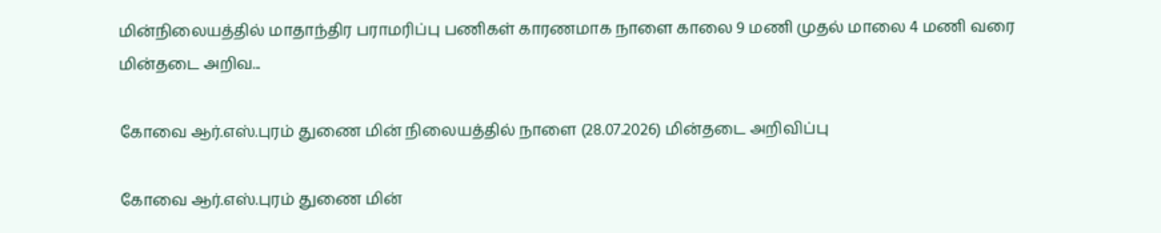மின்நிலையத்தில் மாதாந்திர பராமரிப்பு பணிகள் காரணமாக நாளை காலை 9 மணி முதல் மாலை 4 மணி வரை மின்தடை அறிவ...

கோவை ஆர்.எஸ்.புரம் துணை மின் நிலையத்தில் நாளை (28.07.2026) மின்தடை அறிவிப்பு

கோவை ஆர்.எஸ்.புரம் துணை மின்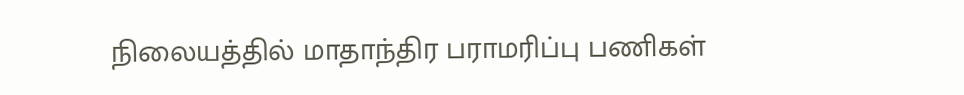நிலையத்தில் மாதாந்திர பராமரிப்பு பணிகள்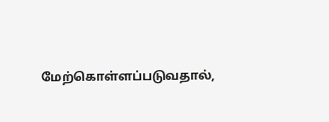மேற்கொள்ளப்படுவதால்,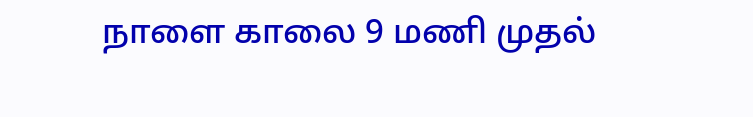நாளை காலை 9 மணி முதல்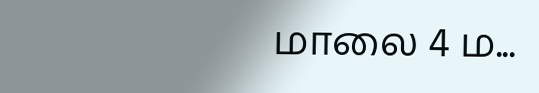மாலை 4 ம...